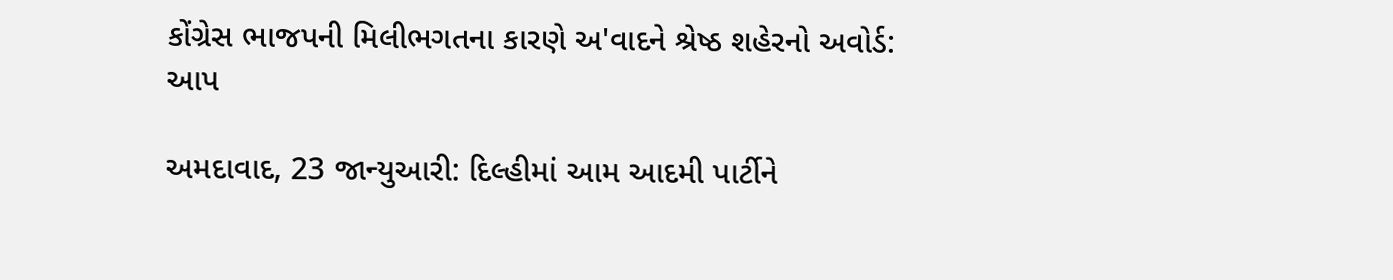કોંગ્રેસ ભાજપની મિલીભગતના કારણે અ'વાદને શ્રેષ્ઠ શહેરનો અવોર્ડ: આપ

અમદાવાદ, 23 જાન્યુઆરી: દિલ્હીમાં આમ આદમી પાર્ટીને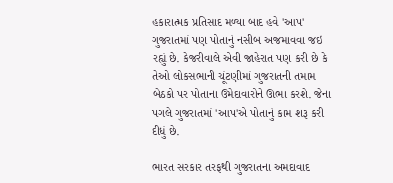હકારાત્મક પ્રતિસાદ મળ્યા બાદ હવે 'આપ' ગુજરાતમાં પણ પોતાનું નસીબ અજમાવવા જઇ રહ્યું છે. કેજરીવાલે એવી જાહેરાત પણ કરી છે કે તેઓ લોકસભાની ચૂંટણીમાં ગુજરાતની તમામ બેઠકો પર પોતાના ઉમેદાવારોને ઊભા કરશે. જેના પગલે ગુજરાતમાં 'આપ'એ પોતાનું કામ શરૂ કરી દીધું છે.

ભારત સરકાર તરફથી ગુજરાતના અમદાવાદ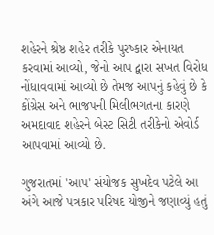શહેરને શ્રેષ્ઠ શહેર તરીકે પુરષ્કાર એનાયત કરવામાં આવ્યો, જેનો આપ દ્વારા સખત વિરોધ નોંધાવવામાં આવ્યો છે તેમજ આપનું કહેવું છે કે કોંગ્રેસ અને ભાજપની મિલીભગતના કારણે અમદાવાદ શહેરને બેસ્ટ સિટી તરીકેનો એવોર્ડ આપવામાં આવ્યો છે.

ગુજરાતમાં 'આપ' સંયોજક સુખદેવ પટેલે આ અંગે આજે પત્રકાર પરિષદ યોજીને જણાવ્યું હતું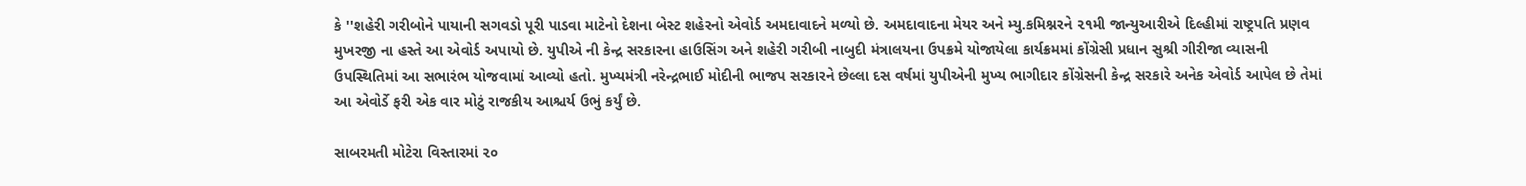કે ''શહેરી ગરીબોને પાયાની સગવડો પૂરી પાડવા માટેનો દેશના બેસ્ટ શહેરનો એવોર્ડ અમદાવાદને મળ્યો છે. અમદાવાદના મેયર અને મ્યુ.કમિશ્નરને ૨૧મી જાન્યુઆરીએ દિલ્હીમાં રાષ્ટ્રપતિ પ્રણવ મુખરજી ના હસ્તે આ એવોર્ડ અપાયો છે. યુપીએ ની કેન્દ્ર સરકારના હાઉસિંગ અને શહેરી ગરીબી નાબુદી મંત્રાલયના ઉપક્રમે યોજાયેલા કાર્યક્રમમાં કોંગ્રેસી પ્રધાન સુશ્રી ગીરીજા વ્યાસની ઉપસ્થિતિમાં આ સભારંભ યોજવામાં આવ્યો હતો. મુખ્યમંત્રી નરેન્દ્રભાઈ મોદીની ભાજપ સરકારને છેલ્લા દસ વર્ષમાં યુપીએની મુખ્ય ભાગીદાર કોંગ્રેસની કેન્દ્ર સરકારે અનેક એવોર્ડ આપેલ છે તેમાં આ એવોર્ડે ફરી એક વાર મોટું રાજકીય આશ્ચર્ય ઉભું કર્યું છે.

સાબરમતી મોટેરા વિસ્તારમાં ૨૦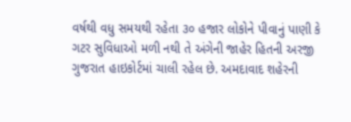વર્ષથી વધુ સમયથી રહેતા ૩૦ હજાર લોકોને પીવાનું પાણી કે ગટર સુવિધાઓ મળી નથી તે અંગેની જાહેર હિતની અરજી ગુજરાત હાઇકોર્ટમાં ચાલી રહેલ છે. અમદાવાદ શહેરની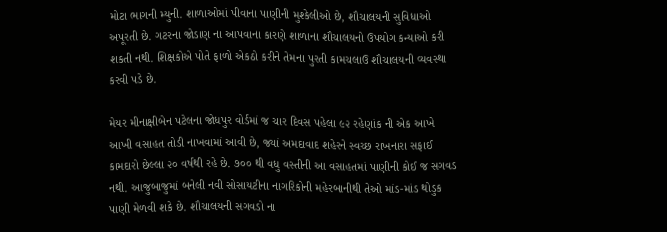મોટા ભાગની મ્યુની. શાળાઓમાં પીવાના પાણીની મુશ્કેલીઓ છે, શૌચાલયની સુવિધાઓ અપૂરતી છે. ગટરના જોડાણ ના આપવાના કારણે શાળાના શૌચાલયનો ઉપયોગ કન્યાઓ કરી શકતી નથી. શિક્ષકોએ પોતે ફાળો એકઠો કરીને તેમના પુરતી કામચલાઉ શૌચાલયની વ્યવસ્થા કરવી પડે છે.

મેયર મીનાક્ષીબેન પટેલના જોધપુર વોર્ડમાં જ ચાર દિવસ પહેલા ૯૨ રહેણાંક ની એક આખે આખી વસાહત તોડી નાખવામાં આવી છે, જ્યાં અમદાવાદ શહેરને સ્વચ્છ રાખનારા સફાઈ કામદારો છેલ્લા ૨૦ વર્ષથી રહે છે. ૭૦૦ થી વધુ વસ્તીની આ વસાહતમાં પાણીની કોઈ જ સગવડ નથી. આજુબાજુમાં બનેલી નવી સોસાયટીના નાગરિકોની મહેરબાનીથી તેઓ માંડ-માંડ થોડુક પાણી મેળવી શકે છે. શૌચાલયની સગવડો ના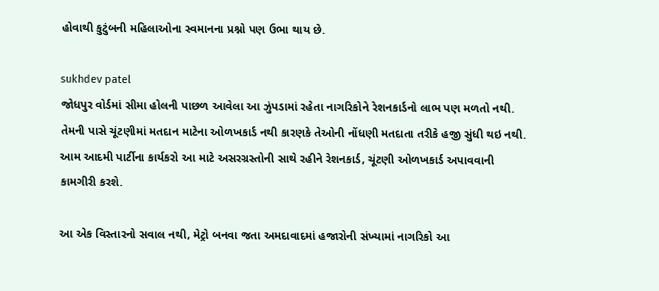હોવાથી કુટુંબની મહિલાઓના સ્વમાનના પ્રશ્નો પણ ઉભા થાય છે.

sukhdev patel
જોધપુર વોર્ડમાં સીમા હોલની પાછળ આવેલા આ ઝુંપડામાં રહેતા નાગરિકોને રેશનકાર્ડનો લાભ પણ મળતો નથી. તેમની પાસે ચૂંટણીમાં મતદાન માટેના ઓળખકાર્ડ નથી કારણકે તેઓની નોંધણી મતદાતા તરીકે હજી સુંધી થઇ નથી. આમ આદમી પાર્ટીના કાર્યકરો આ માટે અસરગ્રસ્તોની સાથે રહીને રેશનકાર્ડ, ચૂંટણી ઓળખકાર્ડ અપાવવાની કામગીરી કરશે.

આ એક વિસ્તારનો સવાલ નથી, મેટ્રો બનવા જતા અમદાવાદમાં હજારોની સંખ્યામાં નાગરિકો આ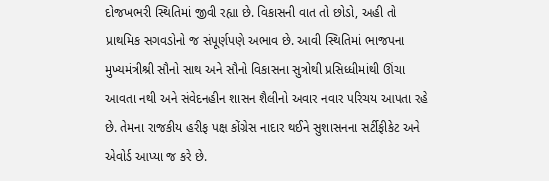દોજખભરી સ્થિતિમાં જીવી રહ્યા છે. વિકાસની વાત તો છોડો, અહી તો પ્રાથમિક સગવડોનો જ સંપૂર્ણપણે અભાવ છે. આવી સ્થિતિમાં ભાજપના મુખ્યમંત્રીશ્રી સૌનો સાથ અને સૌનો વિકાસના સુત્રોથી પ્રસિધ્ધીમાંથી ઊંચા આવતા નથી અને સંવેદનહીન શાસન શૈલીનો અવાર નવાર પરિચય આપતા રહે છે. તેમના રાજકીય હરીફ પક્ષ કોંગ્રેસ નાદાર થઈને સુશાસનના સર્ટીફીકેટ અને એવોર્ડ આપ્યા જ કરે છે.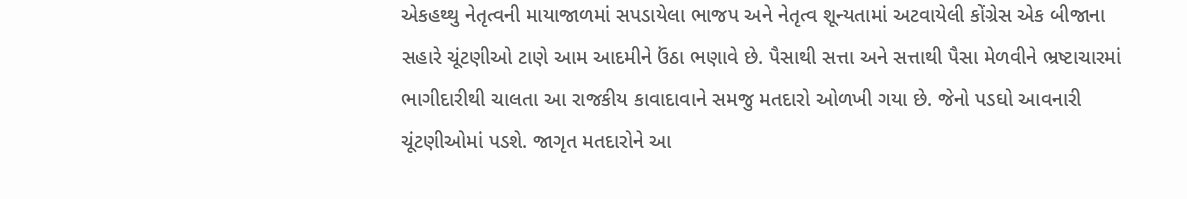એકહથ્થુ નેતૃત્વની માયાજાળમાં સપડાયેલા ભાજપ અને નેતૃત્વ શૂન્યતામાં અટવાયેલી કોંગ્રેસ એક બીજાના સહારે ચૂંટણીઓ ટાણે આમ આદમીને ઉંઠા ભણાવે છે. પૈસાથી સત્તા અને સત્તાથી પૈસા મેળવીને ભ્રષ્ટાચારમાં ભાગીદારીથી ચાલતા આ રાજકીય કાવાદાવાને સમજુ મતદારો ઓળખી ગયા છે. જેનો પડઘો આવનારી ચૂંટણીઓમાં પડશે. જાગૃત મતદારોને આ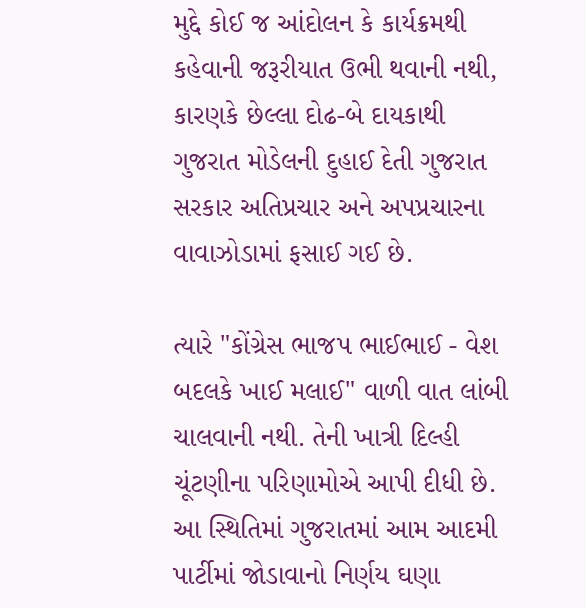મુદ્દે કોઈ જ આંદોલન કે કાર્યક્રમથી કહેવાની જરૂરીયાત ઉભી થવાની નથી, કારણકે છેલ્લા દોઢ-બે દાયકાથી ગુજરાત મોડેલની દુહાઈ દેતી ગુજરાત સરકાર અતિપ્રચાર અને અપપ્રચારના વાવાઝોડામાં ફસાઈ ગઈ છે.

ત્યારે "કોંગ્રેસ ભાજપ ભાઈભાઈ - વેશ બદલકે ખાઈ મલાઈ" વાળી વાત લાંબી ચાલવાની નથી. તેની ખાત્રી દિલ્હી ચૂંટણીના પરિણામોએ આપી દીધી છે. આ સ્થિતિમાં ગુજરાતમાં આમ આદમી પાર્ટીમાં જોડાવાનો નિર્ણય ઘણા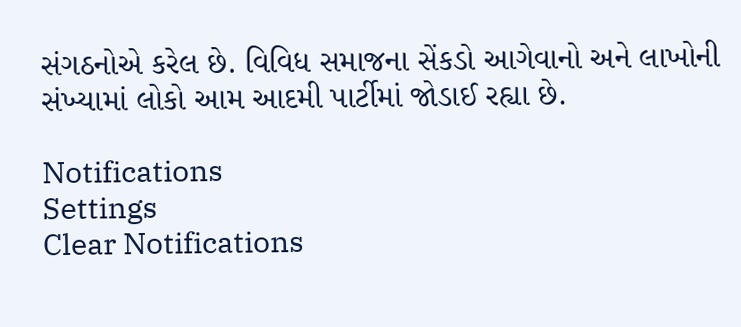સંગઠનોએ કરેલ છે. વિવિધ સમાજના સેંકડો આગેવાનો અને લાખોની સંખ્યામાં લોકો આમ આદમી પાર્ટીમાં જોડાઈ રહ્યા છે.

Notifications
Settings
Clear Notifications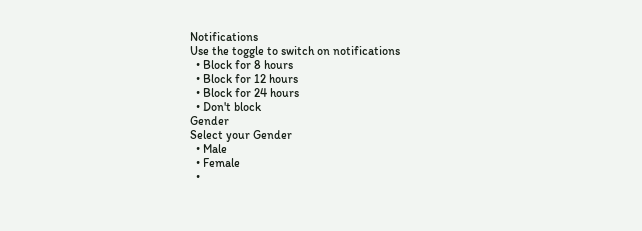Notifications
Use the toggle to switch on notifications
  • Block for 8 hours
  • Block for 12 hours
  • Block for 24 hours
  • Don't block
Gender
Select your Gender
  • Male
  • Female
  •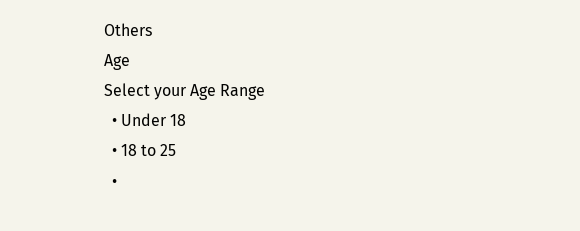Others
Age
Select your Age Range
  • Under 18
  • 18 to 25
  •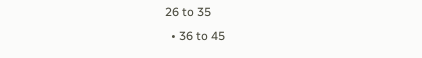26 to 35
  • 36 to 45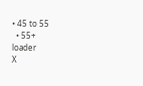• 45 to 55
  • 55+
loader
X